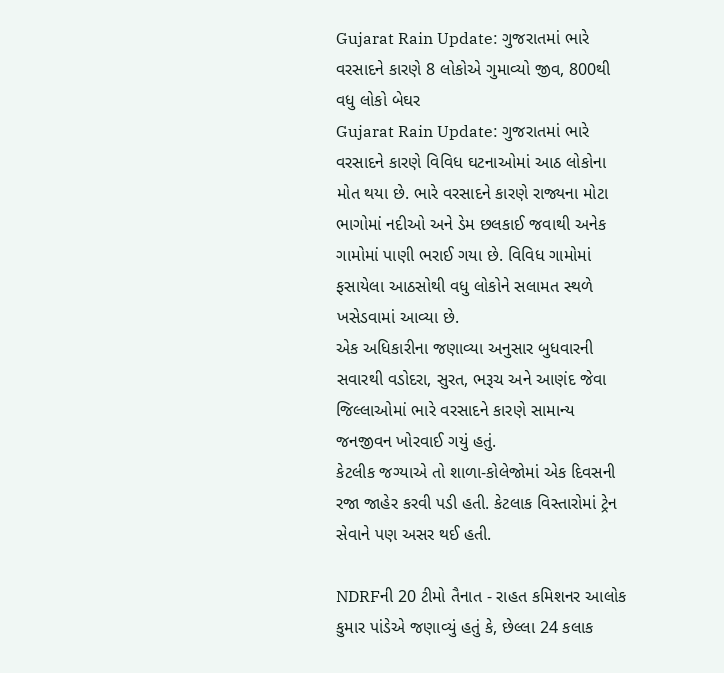Gujarat Rain Update: ગુજરાતમાં ભારે વરસાદને કારણે 8 લોકોએ ગુમાવ્યો જીવ, 800થી વધુ લોકો બેઘર
Gujarat Rain Update: ગુજરાતમાં ભારે વરસાદને કારણે વિવિધ ઘટનાઓમાં આઠ લોકોના મોત થયા છે. ભારે વરસાદને કારણે રાજ્યના મોટા ભાગોમાં નદીઓ અને ડેમ છલકાઈ જવાથી અનેક ગામોમાં પાણી ભરાઈ ગયા છે. વિવિધ ગામોમાં ફસાયેલા આઠસોથી વધુ લોકોને સલામત સ્થળે ખસેડવામાં આવ્યા છે.
એક અધિકારીના જણાવ્યા અનુસાર બુધવારની સવારથી વડોદરા, સુરત, ભરૂચ અને આણંદ જેવા જિલ્લાઓમાં ભારે વરસાદને કારણે સામાન્ય જનજીવન ખોરવાઈ ગયું હતું.
કેટલીક જગ્યાએ તો શાળા-કોલેજોમાં એક દિવસની રજા જાહેર કરવી પડી હતી. કેટલાક વિસ્તારોમાં ટ્રેન સેવાને પણ અસર થઈ હતી.

NDRFની 20 ટીમો તૈનાત - રાહત કમિશનર આલોક કુમાર પાંડેએ જણાવ્યું હતું કે, છેલ્લા 24 કલાક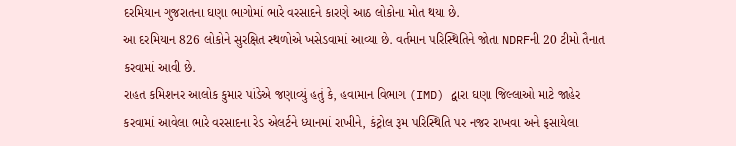દરમિયાન ગુજરાતના ઘણા ભાગોમાં ભારે વરસાદને કારણે આઠ લોકોના મોત થયા છે.
આ દરમિયાન 826 લોકોને સુરક્ષિત સ્થળોએ ખસેડવામાં આવ્યા છે. વર્તમાન પરિસ્થિતિને જોતા NDRFની 20 ટીમો તૈનાત કરવામાં આવી છે.
રાહત કમિશનર આલોક કુમાર પાંડેએ જણાવ્યું હતું કે, હવામાન વિભાગ (IMD) દ્વારા ઘણા જિલ્લાઓ માટે જાહેર કરવામાં આવેલા ભારે વરસાદના રેડ એલર્ટને ધ્યાનમાં રાખીને, કંટ્રોલ રૂમ પરિસ્થિતિ પર નજર રાખવા અને ફસાયેલા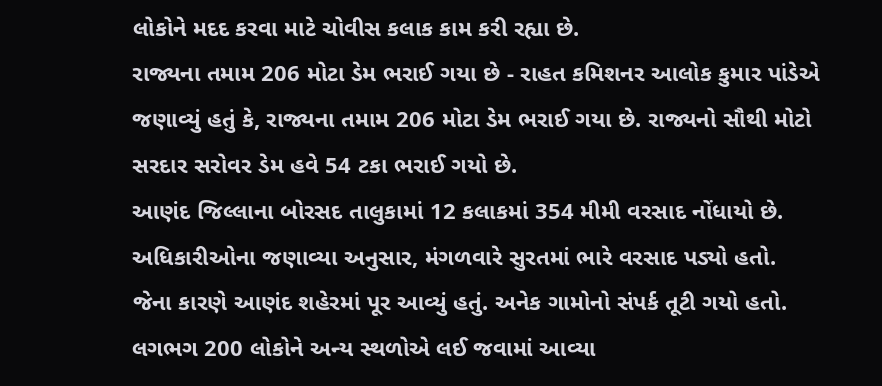લોકોને મદદ કરવા માટે ચોવીસ કલાક કામ કરી રહ્યા છે.
રાજ્યના તમામ 206 મોટા ડેમ ભરાઈ ગયા છે - રાહત કમિશનર આલોક કુમાર પાંડેએ જણાવ્યું હતું કે, રાજ્યના તમામ 206 મોટા ડેમ ભરાઈ ગયા છે. રાજ્યનો સૌથી મોટો સરદાર સરોવર ડેમ હવે 54 ટકા ભરાઈ ગયો છે.
આણંદ જિલ્લાના બોરસદ તાલુકામાં 12 કલાકમાં 354 મીમી વરસાદ નોંધાયો છે. અધિકારીઓના જણાવ્યા અનુસાર, મંગળવારે સુરતમાં ભારે વરસાદ પડ્યો હતો.
જેના કારણે આણંદ શહેરમાં પૂર આવ્યું હતું. અનેક ગામોનો સંપર્ક તૂટી ગયો હતો. લગભગ 200 લોકોને અન્ય સ્થળોએ લઈ જવામાં આવ્યા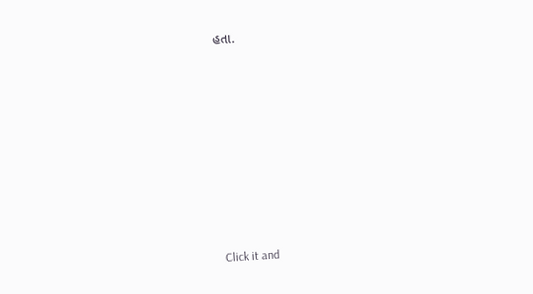હતા.












Click it and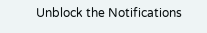Unblock the Notifications